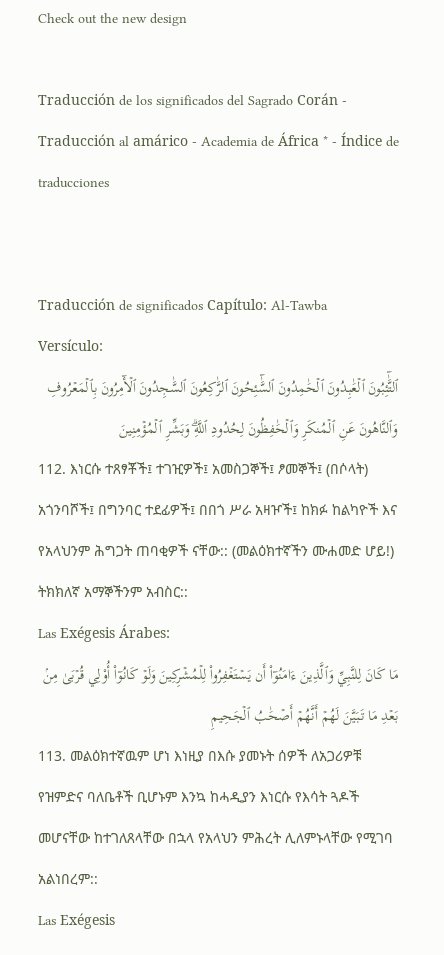Check out the new design

Traducción de los significados del Sagrado Corán - Traducción al amárico - Academia de África * - Índice de traducciones


Traducción de significados Capítulo: Al-Tawba   Versículo:
ٱلتَّٰٓئِبُونَ ٱلۡعَٰبِدُونَ ٱلۡحَٰمِدُونَ ٱلسَّٰٓئِحُونَ ٱلرَّٰكِعُونَ ٱلسَّٰجِدُونَ ٱلۡأٓمِرُونَ بِٱلۡمَعۡرُوفِ وَٱلنَّاهُونَ عَنِ ٱلۡمُنكَرِ وَٱلۡحَٰفِظُونَ لِحُدُودِ ٱللَّهِۗ وَبَشِّرِ ٱلۡمُؤۡمِنِينَ
112. እነርሱ ተጸፃቾች፤ ተገዢዎች፤ አመስጋኞች፤ ፆመኞች፤ (በሶላት) አጎንባሾች፤ በግንባር ተደፊዎች፤ በበጎ ሥራ አዛዦች፤ ከክፉ ከልካዮች እና የአላህንም ሕግጋት ጠባቂዎች ናቸው:: (መልዕክተኛችን ሙሐመድ ሆይ!) ትክክለኛ አማኞችንም አብስር::
Las Exégesis Árabes:
مَا كَانَ لِلنَّبِيِّ وَٱلَّذِينَ ءَامَنُوٓاْ أَن يَسۡتَغۡفِرُواْ لِلۡمُشۡرِكِينَ وَلَوۡ كَانُوٓاْ أُوْلِي قُرۡبَىٰ مِنۢ بَعۡدِ مَا تَبَيَّنَ لَهُمۡ أَنَّهُمۡ أَصۡحَٰبُ ٱلۡجَحِيمِ
113. መልዕክተኛዉም ሆነ እነዚያ በእሱ ያመኑት ሰዎች ለአጋሪዎቹ የዝምድና ባለቤቶች ቢሆኑም እንኳ ከሓዲያን እነርሱ የእሳት ጓዶች መሆናቸው ከተገለጸላቸው በኋላ የአላህን ምሕረት ሊለምኑላቸው የሚገባ አልነበረም::
Las Exégesis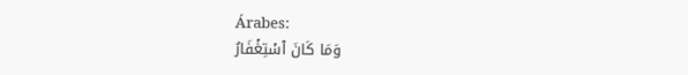Árabes:
وَمَا كَانَ ٱسۡتِغۡفَارُ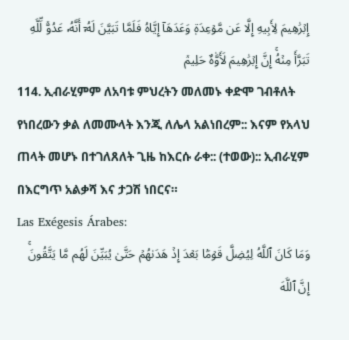إِبۡرَٰهِيمَ لِأَبِيهِ إِلَّا عَن مَّوۡعِدَةٖ وَعَدَهَآ إِيَّاهُ فَلَمَّا تَبَيَّنَ لَهُۥٓ أَنَّهُۥ عَدُوّٞ لِّلَّهِ تَبَرَّأَ مِنۡهُۚ إِنَّ إِبۡرَٰهِيمَ لَأَوَّٰهٌ حَلِيمٞ
114. ኢብራሂምም ለአባቱ ምህረትን መለመኑ ቀድሞ ገብቶለት የነበረውን ቃል ለመሙላት እንጂ ለሌላ አልነበረም:: እናም የአላህ ጠላት መሆኑ በተገለጸለት ጊዜ ከእርሱ ራቀ:: (ተወው):: ኢብራሂም በእርግጥ አልቃሻ እና ታጋሽ ነበርና።
Las Exégesis Árabes:
وَمَا كَانَ ٱللَّهُ لِيُضِلَّ قَوۡمَۢا بَعۡدَ إِذۡ هَدَىٰهُمۡ حَتَّىٰ يُبَيِّنَ لَهُم مَّا يَتَّقُونَۚ إِنَّ ٱللَّهَ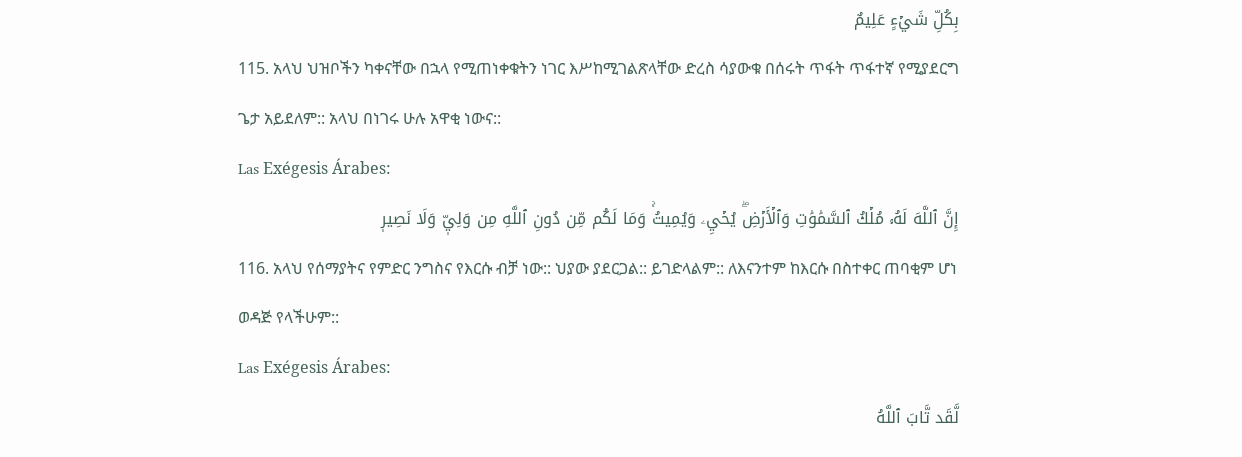بِكُلِّ شَيۡءٍ عَلِيمٌ
115. አላህ ህዝቦችን ካቀናቸው በኋላ የሚጠነቀቁትን ነገር እሥከሚገልጽላቸው ድረስ ሳያውቁ በሰሩት ጥፋት ጥፋተኛ የሚያደርግ ጌታ አይደለም:: አላህ በነገሩ ሁሉ አዋቂ ነውና::
Las Exégesis Árabes:
إِنَّ ٱللَّهَ لَهُۥ مُلۡكُ ٱلسَّمَٰوَٰتِ وَٱلۡأَرۡضِۖ يُحۡيِۦ وَيُمِيتُۚ وَمَا لَكُم مِّن دُونِ ٱللَّهِ مِن وَلِيّٖ وَلَا نَصِيرٖ
116. አላህ የሰማያትና የምድር ንግስና የእርሱ ብቻ ነው:: ህያው ያደርጋል:: ይገድላልም:: ለእናንተም ከእርሱ በስተቀር ጠባቂም ሆነ ወዳጅ የላችሁም::
Las Exégesis Árabes:
لَّقَد تَّابَ ٱللَّهُ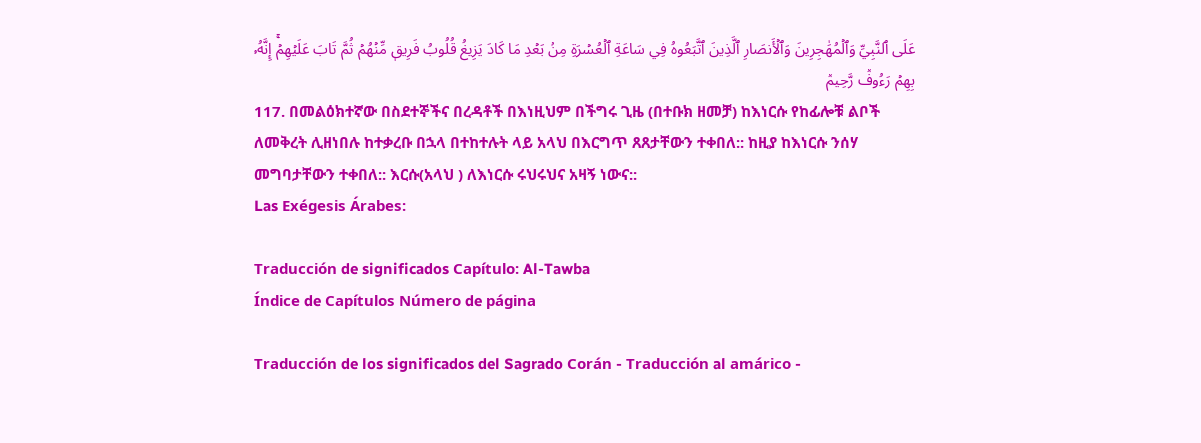عَلَى ٱلنَّبِيِّ وَٱلۡمُهَٰجِرِينَ وَٱلۡأَنصَارِ ٱلَّذِينَ ٱتَّبَعُوهُ فِي سَاعَةِ ٱلۡعُسۡرَةِ مِنۢ بَعۡدِ مَا كَادَ يَزِيغُ قُلُوبُ فَرِيقٖ مِّنۡهُمۡ ثُمَّ تَابَ عَلَيۡهِمۡۚ إِنَّهُۥ بِهِمۡ رَءُوفٞ رَّحِيمٞ
117. በመልዕክተኛው በስደተኞችና በረዳቶች በእነዚህም በችግሩ ጊዜ (በተቡክ ዘመቻ) ከእነርሱ የከፊሎቹ ልቦች ለመቅረት ሊዘነበሉ ከተቃረቡ በኋላ በተከተሉት ላይ አላህ በእርግጥ ጸጸታቸውን ተቀበለ:: ከዚያ ከእነርሱ ንሰሃ መግባታቸውን ተቀበለ:: እርሱ(አላህ ) ለእነርሱ ሩህሩህና አዛኝ ነውና::
Las Exégesis Árabes:

Traducción de significados Capítulo: Al-Tawba
Índice de Capítulos Número de página

Traducción de los significados del Sagrado Corán - Traducción al amárico -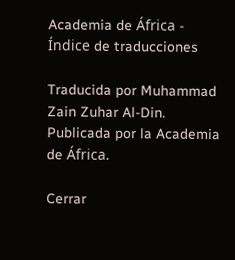Academia de África - Índice de traducciones

Traducida por Muhammad Zain Zuhar Al-Din. Publicada por la Academia de África.

Cerrar